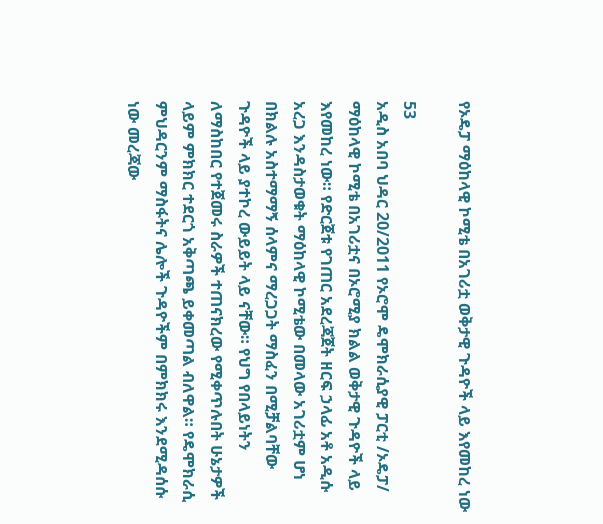የኦዴፓ ማዕከላዊ ኮሚቴ በአገሪቷ ወቅታዊ ጉዳዮች ላይ እየመከረ ነው

53
አዲስ አበባ ህዳር 20/2011 የኦሮሞ ዴሞክራሲያዊ ፓርቲ /ኦዴፓ/ ማዕከላዊ ኮሚቴ በአገሪቷና በኦሮሚያ ክልል ወቅታዊ ጉዳዮች ላይ እየመከረ ነው። የድርጀቱ የገጠር አደረጃጀት ዘርፍ ኃላፊ አቶ አዲሱ አረጋ እንዳስታወቁት ማዕከላዊ ኮሚቴው በመላው አገሪቷም ሆነ በክልሉ አስተማማኝ ሰላምና ማረጋጋት ማስፈን በሚቻልባቸው ጉዳዮች ላይ ያተኮረ ውይይት ላይ ናቸው። የህግ የበላይነትን ለማስከበር የተጀመሩ ስራዎች ተጠናክረው የሚቀጥሉበት ሁኔታዎች ላይም ምክክር ተደርጎ አቅጣጫ ይቀመጣል ብለዋል። የዴሞክራሲ ምህዳርንም ማስፋትና ሌሎች ጉዳዮችም በምክክሩ እንደሚዳሰሱ ነው መረጃው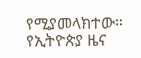የሚያመላክተው።
የኢትዮጵያ ዜና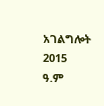አገልግሎት
2015
ዓ.ም